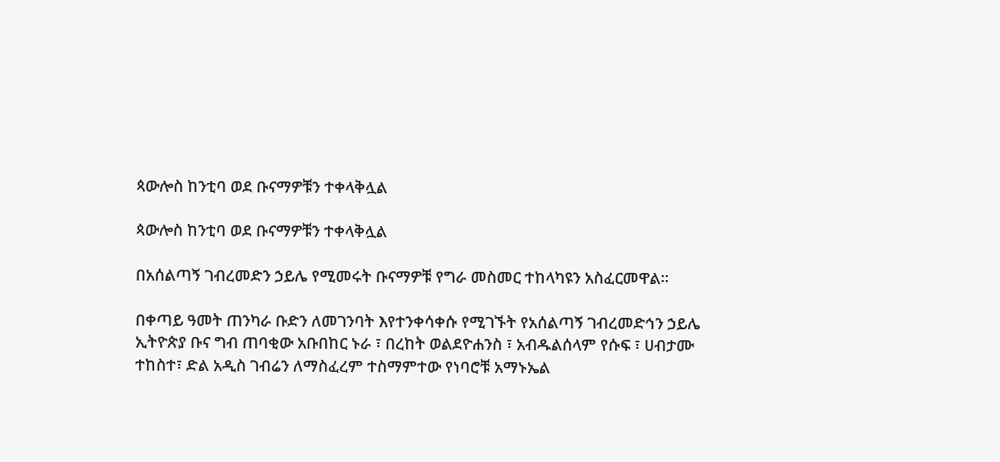ጳውሎስ ከንቲባ ወደ ቡናማዎቹን ተቀላቅሏል

ጳውሎስ ከንቲባ ወደ ቡናማዎቹን ተቀላቅሏል

በአሰልጣኝ ገብረመድን ኃይሌ የሚመሩት ቡናማዎቹ የግራ መስመር ተከላካዩን አስፈርመዋል።

በቀጣይ ዓመት ጠንካራ ቡድን ለመገንባት እየተንቀሳቀሱ የሚገኙት የአሰልጣኝ ገብረመድኅን ኃይሌ ኢትዮጵያ ቡና ግብ ጠባቂው አቡበከር ኑራ ፣ በረከት ወልደዮሐንስ ፣ አብዱልሰላም የሱፍ ፣ ሀብታሙ ተከስተ፣ ድል አዲስ ገብሬን ለማስፈረም ተስማምተው የነባሮቹ አማኑኤል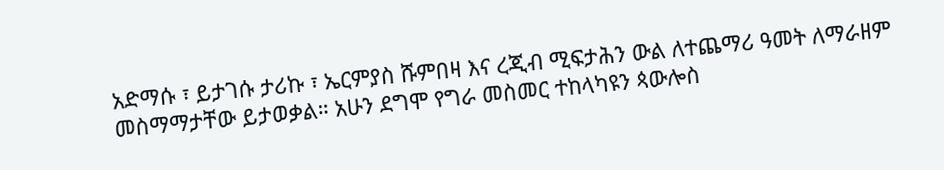አድማሱ ፣ ይታገሱ ታሪኩ ፣ ኤርምያስ ሹምበዛ እና ረጂብ ሚፍታሕን ውል ለተጨማሪ ዓመት ለማራዘም መስማማታቸው ይታወቃል። አሁን ደግሞ የግራ መስመር ተከላካዩን ጳውሎስ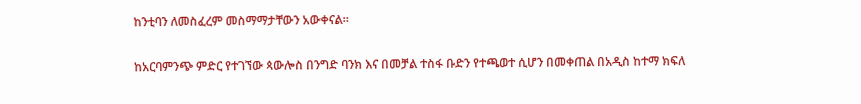ከንቲባን ለመስፈረም መስማማታቸውን አውቀናል።

ከአርባምንጭ ምድር የተገኘው ጳውሎስ በንግድ ባንክ እና በመቻል ተስፋ ቡድን የተጫወተ ሲሆን በመቀጠል በአዲስ ከተማ ክፍለ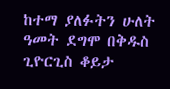ከተማ ያለፉትን ሁለት ዓመት ደግሞ በቅዱስ ጊዮርጊስ ቆይታ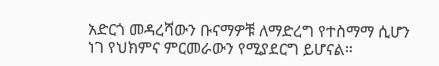አድርጎ መዳረሻውን ቡናማዎቹ ለማድረግ የተስማማ ሲሆን ነገ የህክምና ምርመራውን የሚያደርግ ይሆናል።